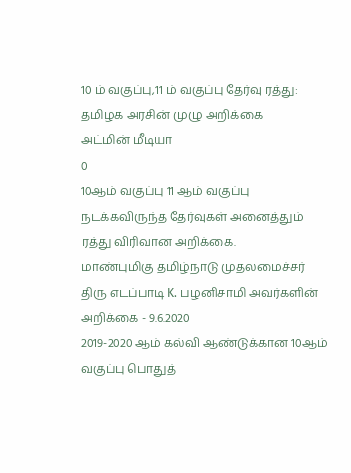10 ம் வகுப்பு,11 ம் வகுப்பு தேர்வு ரத்து: தமிழக அரசின் முழு அறிக்கை
அட்மின் மீடியா
0
10ஆம் வகுப்பு 11 ஆம் வகுப்பு நடக்கவிருந்த தேர்வுகள் அனைத்தும் ரத்து விரிவான அறிக்கை.
மாண்புமிகு தமிழ்நாடு முதலமைச்சர் திரு எடப்பாடி K. பழனிசாமி அவர்களின் அறிக்கை - 9.6.2020
2019-2020 ஆம் கல்வி ஆண்டுக்கான 10ஆம் வகுப்பு பொதுத்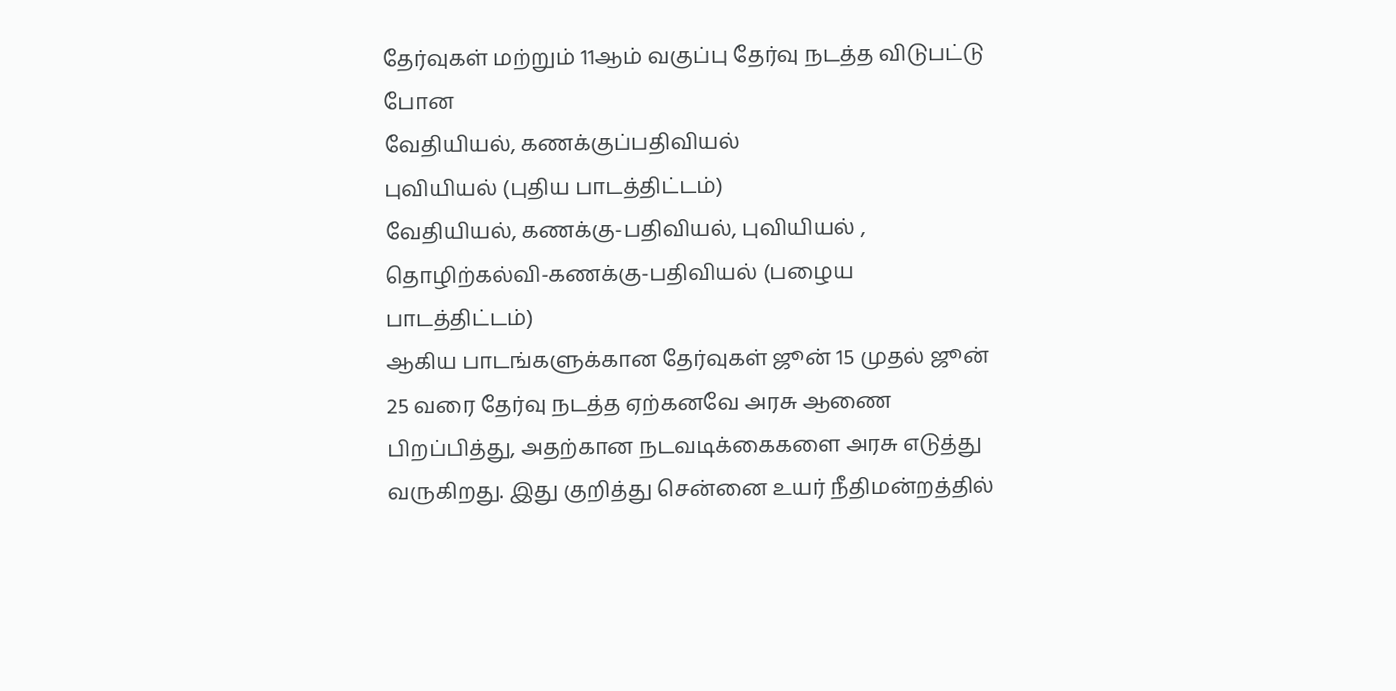தேர்வுகள் மற்றும் 11ஆம் வகுப்பு தேர்வு நடத்த விடுபட்டு போன
வேதியியல், கணக்குப்பதிவியல்
புவியியல் (புதிய பாடத்திட்டம்)
வேதியியல், கணக்கு-பதிவியல், புவியியல் , தொழிற்கல்வி-கணக்கு-பதிவியல் (பழைய பாடத்திட்டம்)
ஆகிய பாடங்களுக்கான தேர்வுகள் ஜூன் 15 முதல் ஜூன் 25 வரை தேர்வு நடத்த ஏற்கனவே அரசு ஆணை பிறப்பித்து, அதற்கான நடவடிக்கைகளை அரசு எடுத்து வருகிறது. இது குறித்து சென்னை உயர் நீதிமன்றத்தில்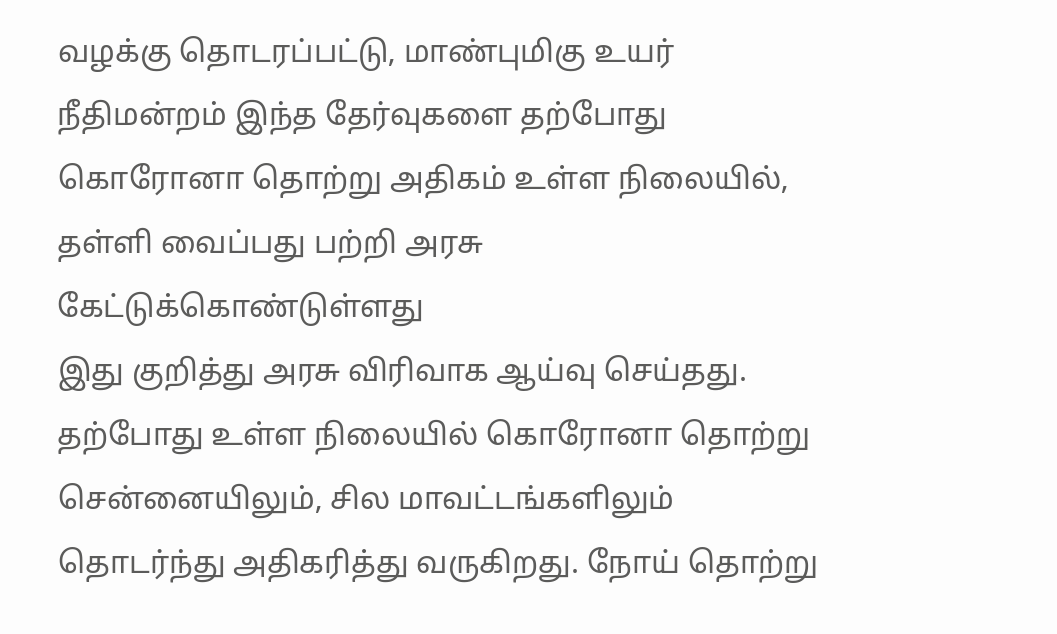வழக்கு தொடரப்பட்டு, மாண்புமிகு உயர் நீதிமன்றம் இந்த தேர்வுகளை தற்போது கொரோனா தொற்று அதிகம் உள்ள நிலையில், தள்ளி வைப்பது பற்றி அரசு கேட்டுக்கொண்டுள்ளது
இது குறித்து அரசு விரிவாக ஆய்வு செய்தது. தற்போது உள்ள நிலையில் கொரோனா தொற்று சென்னையிலும், சில மாவட்டங்களிலும் தொடர்ந்து அதிகரித்து வருகிறது. நோய் தொற்று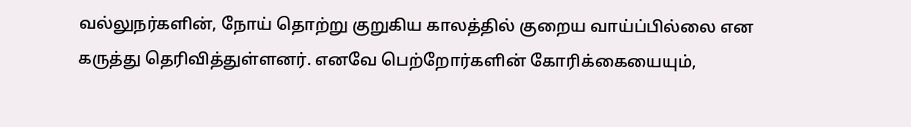வல்லுநர்களின், நோய் தொற்று குறுகிய காலத்தில் குறைய வாய்ப்பில்லை என கருத்து தெரிவித்துள்ளனர். எனவே பெற்றோர்களின் கோரிக்கையையும்,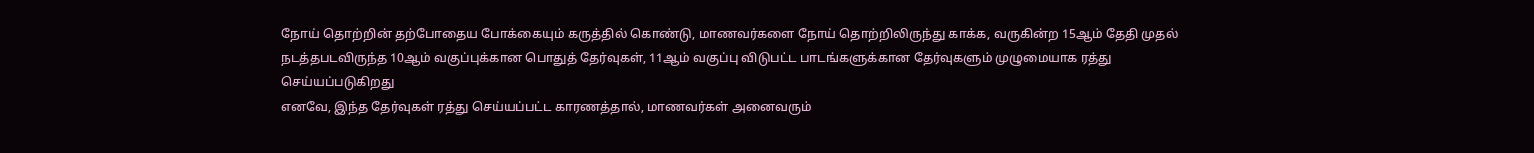நோய் தொற்றின் தற்போதைய போக்கையும் கருத்தில் கொண்டு, மாணவர்களை நோய் தொற்றிலிருந்து காக்க, வருகின்ற 15ஆம் தேதி முதல் நடத்தபடவிருந்த 10ஆம் வகுப்புக்கான பொதுத் தேர்வுகள், 11ஆம் வகுப்பு விடுபட்ட பாடங்களுக்கான தேர்வுகளும் முழுமையாக ரத்து செய்யப்படுகிறது
எனவே, இந்த தேர்வுகள் ரத்து செய்யப்பட்ட காரணத்தால், மாணவர்கள் அனைவரும்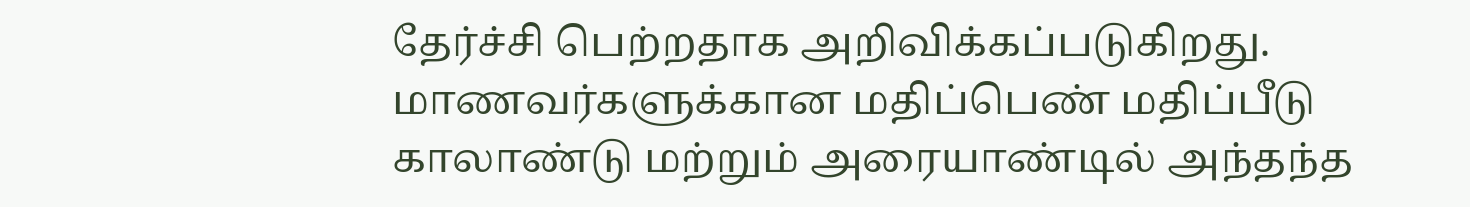தேர்ச்சி பெற்றதாக அறிவிக்கப்படுகிறது. மாணவர்களுக்கான மதிப்பெண் மதிப்பீடு காலாண்டு மற்றும் அரையாண்டில் அந்தந்த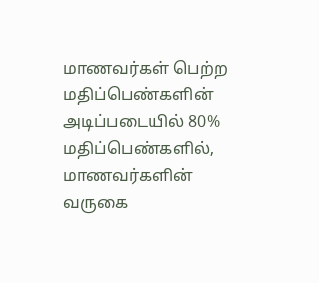மாணவர்கள் பெற்ற மதிப்பெண்களின் அடிப்படையில் 80% மதிப்பெண்களில், மாணவர்களின் வருகை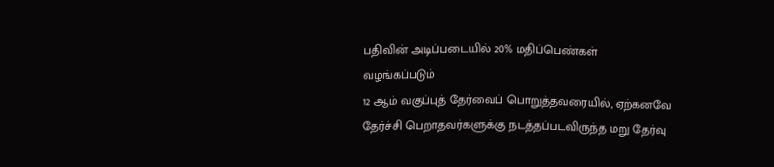பதிவின் அடிப்படையில் 20% மதிப்பெண்கள் வழங்கப்படும்
12 ஆம் வகுப்புத் தேர்வைப் பொறுத்தவரையில், ஏற்கனவே
தேர்ச்சி பெறாதவர்களுக்கு நடத்தப்படவிருந்த மறு தேர்வு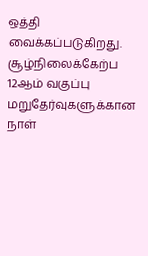ஒத்தி
வைக்கப்படுகிறது. சூழ்நிலைக்கேற்ப 12ஆம் வகுப்பு மறுதேர்வுகளுக்கான நாள்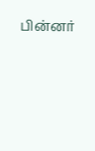பின்னர்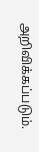அறிவிக்கப்படும்.